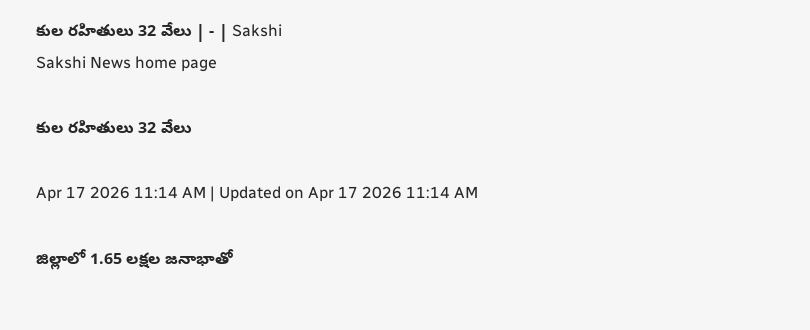కుల రహితులు 32 వేలు | - | Sakshi
Sakshi News home page

కుల రహితులు 32 వేలు

Apr 17 2026 11:14 AM | Updated on Apr 17 2026 11:14 AM

జిల్లాలో 1.65 లక్షల జనాభాతో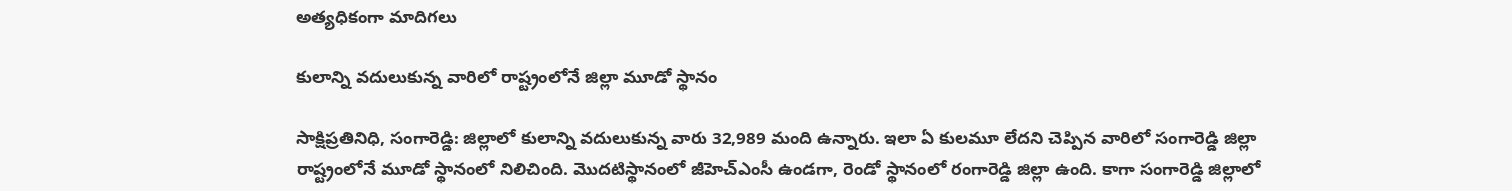అత్యధికంగా మాదిగలు

కులాన్ని వదులుకున్న వారిలో రాష్ట్రంలోనే జిల్లా మూడో స్థానం

సాక్షిప్రతినిధి, సంగారెడ్డి: జిల్లాలో కులాన్ని వదులుకున్న వారు 32,989 మంది ఉన్నారు. ఇలా ఏ కులమూ లేదని చెప్పిన వారిలో సంగారెడ్డి జిల్లా రాష్ట్రంలోనే మూడో స్థానంలో నిలిచింది. మొదటిస్థానంలో జీహెచ్‌ఎంసీ ఉండగా, రెండో స్థానంలో రంగారెడ్డి జిల్లా ఉంది. కాగా సంగారెడ్డి జిల్లాలో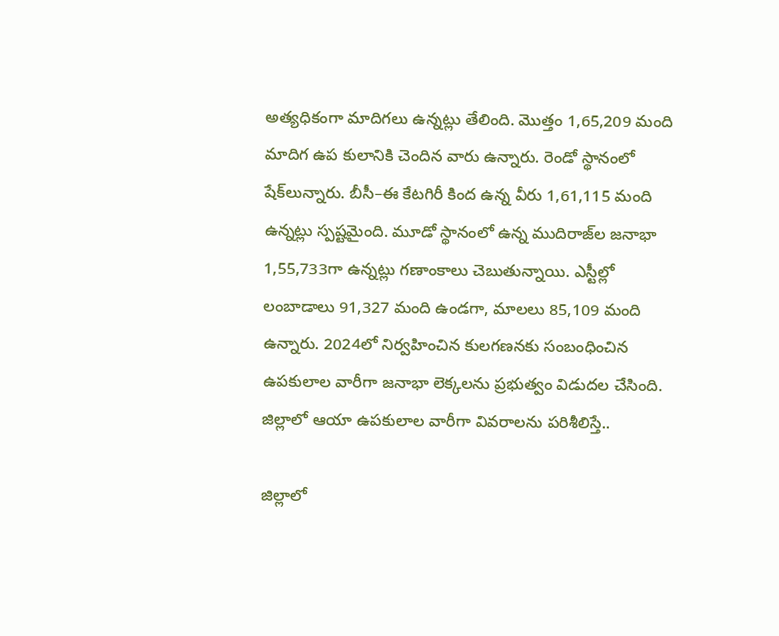అత్యధికంగా మాదిగలు ఉన్నట్లు తేలింది. మొత్తం 1,65,209 మంది మాదిగ ఉప కులానికి చెందిన వారు ఉన్నారు. రెండో స్థానంలో షేక్‌లున్నారు. బీసీ–ఈ కేటగిరీ కింద ఉన్న వీరు 1,61,115 మంది ఉన్నట్లు స్పష్టమైంది. మూడో స్థానంలో ఉన్న ముదిరాజ్‌ల జనాభా 1,55,733గా ఉన్నట్లు గణాంకాలు చెబుతున్నాయి. ఎస్టీల్లో లంబాడాలు 91,327 మంది ఉండగా, మాలలు 85,109 మంది ఉన్నారు. 2024లో నిర్వహించిన కులగణనకు సంబంధించిన ఉపకులాల వారీగా జనాభా లెక్కలను ప్రభుత్వం విడుదల చేసింది. జిల్లాలో ఆయా ఉపకులాల వారీగా వివరాలను పరిశీలిస్తే..

జిల్లాలో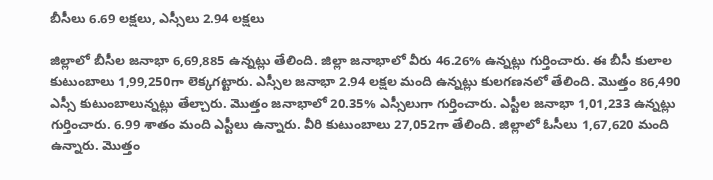బీసీలు 6.69 లక్షలు, ఎస్సీలు 2.94 లక్షలు

జిల్లాలో బీసీల జనాభా 6,69,885 ఉన్నట్లు తేలింది. జిల్లా జనాభాలో వీరు 46.26% ఉన్నట్లు గుర్తించారు. ఈ బీసీ కులాల కుటుంబాలు 1,99,250గా లెక్కగట్టారు. ఎస్సీల జనాభా 2.94 లక్షల మంది ఉన్నట్లు కులగణనలో తేలింది. మొత్తం 86,490 ఎస్సీ కుటుంబాలున్నట్లు తేల్చారు. మొత్తం జనాభాలో 20.35% ఎస్సీలుగా గుర్తించారు. ఎస్టీల జనాభా 1,01,233 ఉన్నట్లు గుర్తించారు. 6.99 శాతం మంది ఎస్టీలు ఉన్నారు. వీరి కుటుంబాలు 27,052గా తేలింది. జిల్లాలో ఓసీలు 1,67,620 మంది ఉన్నారు. మొత్తం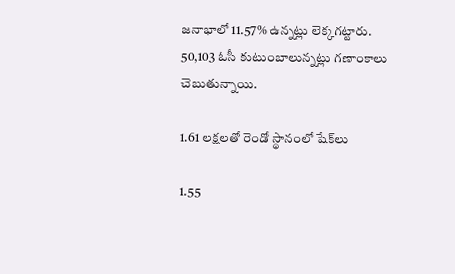జనాభాలో 11.57% ఉన్నట్లు లెక్కగట్టారు. 50,103 ఓసీ కుటుంబాలున్నట్లు గణాంకాలు చెబుతున్నాయి.

1.61 లక్షలతో రెండో స్థానంలో షేక్‌లు

1.55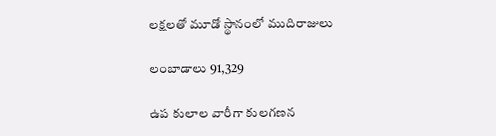లక్షలతో మూడో స్థానంలో ముదిరాజులు

లంబాడాలు 91,329

ఉప కులాల వారీగా కులగణన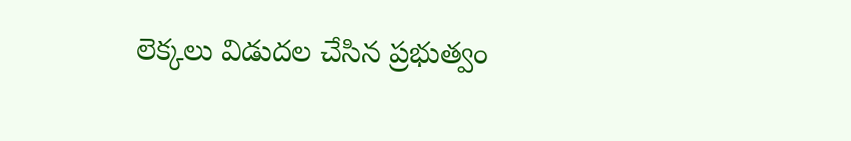లెక్కలు విడుదల చేసిన ప్రభుత్వం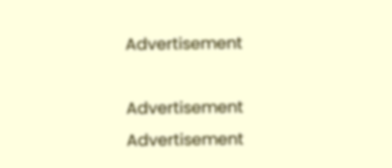Advertisement

Advertisement
Advertisement